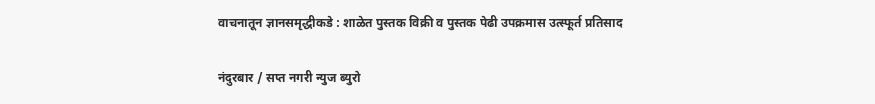वाचनातून ज्ञानसमृद्धीकडे : शाळेत पुस्तक विक्री व पुस्तक पेढी उपक्रमास उत्स्फूर्त प्रतिसाद

नंदुरबार / सप्त नगरी न्युज ब्युरो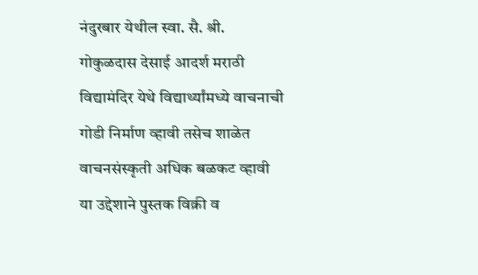नंदुरबार येथील स्वा. सै. श्री. गोकुळदास देसाई आदर्श मराठी विद्यामंदिर येथे विद्यार्थ्यांमध्ये वाचनाची गोडी निर्माण व्हावी तसेच शाळेत वाचनसंस्कृती अधिक बळकट व्हावी या उद्देशाने पुस्तक विक्री व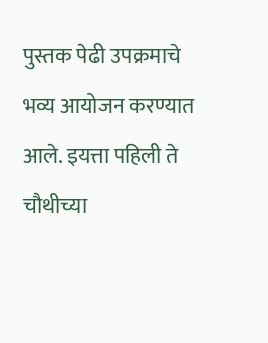पुस्तक पेढी उपक्रमाचे भव्य आयोजन करण्यात आले. इयत्ता पहिली ते चौथीच्या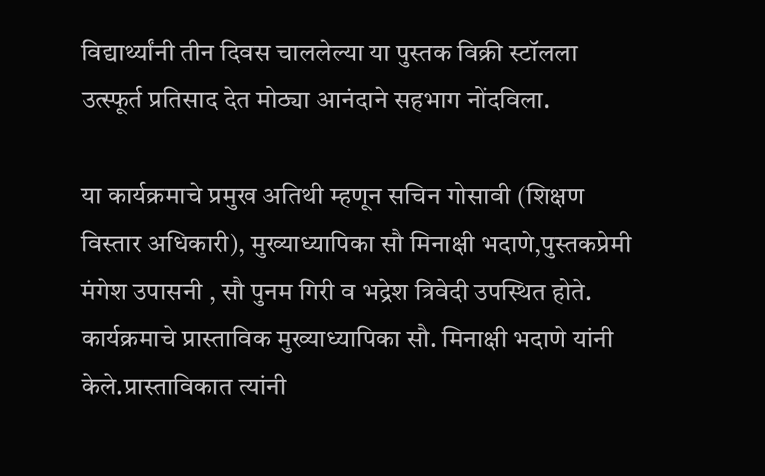विद्यार्थ्यांनी तीन दिवस चाललेल्या या पुस्तक विक्री स्टॉलला उत्स्फूर्त प्रतिसाद देत मोठ्या आनंदाने सहभाग नोंदविला.

या कार्यक्रमाचे प्रमुख अतिथी म्हणून सचिन गोसावी (शिक्षण विस्तार अधिकारी), मुख्याध्यापिका सौ मिनाक्षी भदाणे,पुस्तकप्रेमी मंगेश उपासनी , सौ पुनम गिरी व भद्रेश त्रिवेदी उपस्थित होते. कार्यक्रमाचे प्रास्ताविक मुख्याध्यापिका सौ. मिनाक्षी भदाणे यांनी केले.प्रास्ताविकात त्यांनी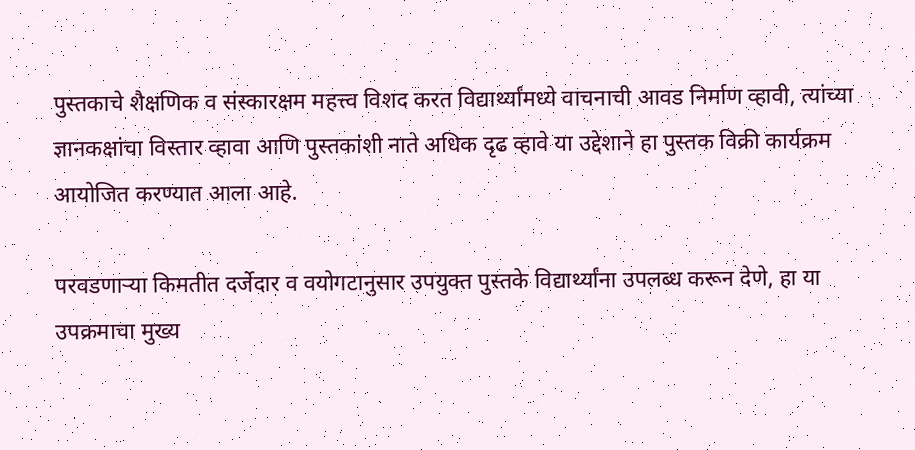पुस्तकाचे शैक्षणिक व संस्कारक्षम महत्त्व विशद करत विद्यार्थ्यांमध्ये वाचनाची आवड निर्माण व्हावी, त्यांच्या ज्ञानकक्षांचा विस्तार व्हावा आणि पुस्तकांशी नाते अधिक दृढ व्हावे या उद्देशाने हा पुस्तक विक्री कार्यक्रम आयोजित करण्यात आला आहे.

परवडणाऱ्या किमतीत दर्जेदार व वयोगटानुसार उपयुक्त पुस्तके विद्यार्थ्यांना उपलब्ध करून देणे, हा या उपक्रमाचा मुख्य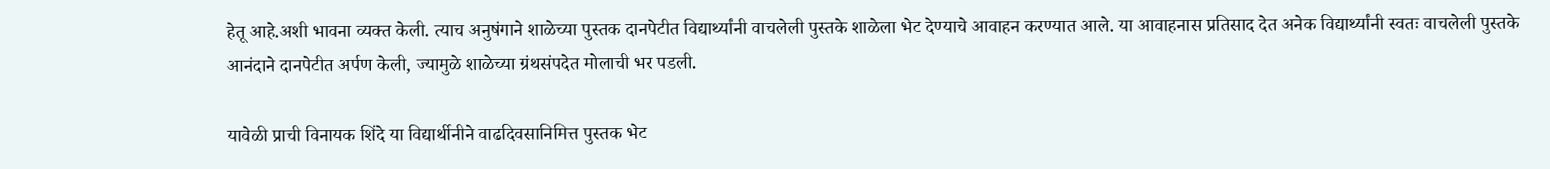हेतू आहे.अशी भावना व्यक्त केली. त्याच अनुषंगाने शाळेच्या पुस्तक दानपेटीत विद्यार्थ्यांनी वाचलेली पुस्तके शाळेला भेट देण्याचे आवाहन करण्यात आले. या आवाहनास प्रतिसाद देत अनेक विद्यार्थ्यांनी स्वतः वाचलेली पुस्तके आनंदाने दानपेटीत अर्पण केली, ज्यामुळे शाळेच्या ग्रंथसंपदेत मोलाची भर पडली.

यावेळी प्राची विनायक शिंदे या विद्यार्थीनीने वाढदिवसानिमित्त पुस्तक भेट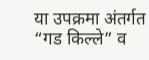या उपक्रमा अंतर्गत “गड किल्ले” व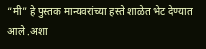“मी” हे पुस्तक मान्यवरांच्या हस्ते शाळेत भेट देण्यात आले .अशा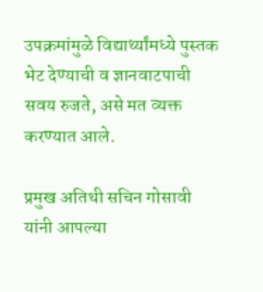उपक्रमांमुळे विद्यार्थ्यांमध्ये पुस्तक भेट देण्याची व ज्ञानवाटपाची सवय रुजते, असे मत व्यक्त करण्यात आले.

प्रमुख अतिथी सचिन गोसावी यांनी आपल्या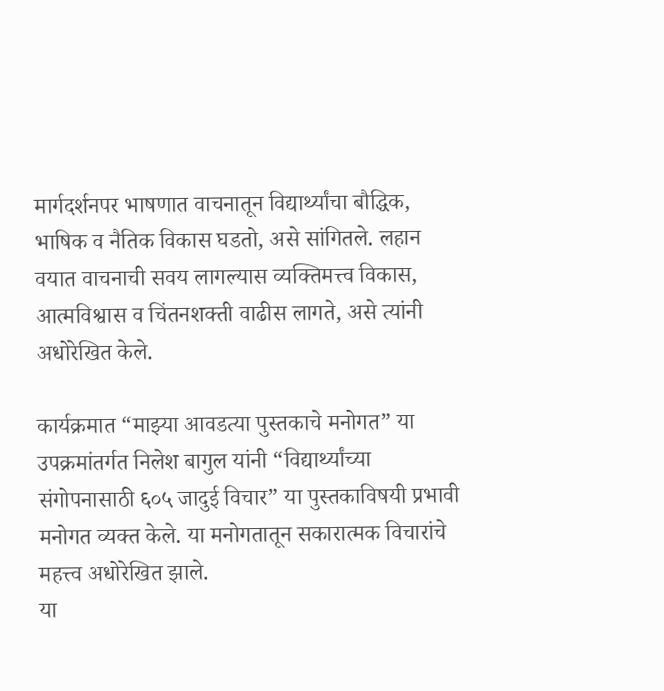मार्गदर्शनपर भाषणात वाचनातून विद्यार्थ्यांचा बौद्धिक, भाषिक व नैतिक विकास घडतो, असे सांगितले. लहान वयात वाचनाची सवय लागल्यास व्यक्तिमत्त्व विकास, आत्मविश्वास व चिंतनशक्ती वाढीस लागते, असे त्यांनी अधोरेखित केले.

कार्यक्रमात “माझ्या आवडत्या पुस्तकाचे मनोगत” या उपक्रमांतर्गत निलेश बागुल यांनी “विद्यार्थ्यांच्या संगोपनासाठी ६०५ जादुई विचार” या पुस्तकाविषयी प्रभावी मनोगत व्यक्त केले. या मनोगतातून सकारात्मक विचारांचे महत्त्व अधोरेखित झाले.
या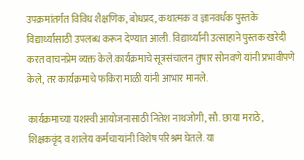उपक्रमांतर्गत विविध शैक्षणिक, बोधप्रद, कथात्मक व ज्ञानवर्धक पुस्तके विद्यार्थ्यांसाठी उपलब्ध करून देण्यात आली. विद्यार्थ्यांनी उत्साहाने पुस्तक खरेदी करत वाचनप्रेम व्यक्त केले.कार्यक्रमाचे सूत्रसंचालन तुषार सोनवणे यांनी प्रभावीपणे केले, तर कार्यक्रमाचे फकिरा माळी यांनी आभार मानले.

कार्यक्रमाच्या यशस्वी आयोजनासाठी नितेश नाथजोगी, सौ. छाया मराठे, शिक्षकवृंद व शालेय कर्मचाऱ्यांनी विशेष परिश्रम घेतले. या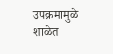उपक्रमामुळे शाळेत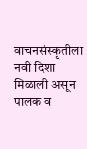वाचनसंस्कृतीला नवी दिशा मिळाली असून पालक व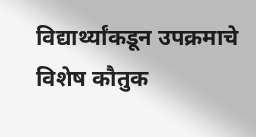विद्यार्थ्यांकडून उपक्रमाचे विशेष कौतुक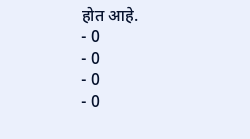होत आहे.
- 0
- 0
- 0
- 0